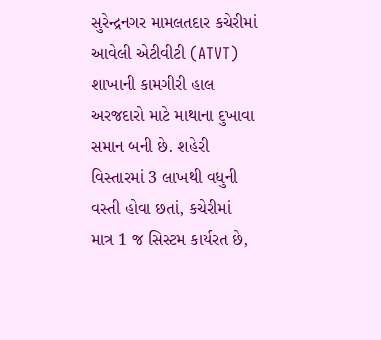સુરેન્દ્રનગર મામલતદાર કચેરીમાં આવેલી એટીવીટી (ATVT) શાખાની કામગીરી હાલ અરજદારો માટે માથાના દુખાવા સમાન બની છે. શહેરી વિસ્તારમાં 3 લાખથી વધુની વસ્તી હોવા છતાં, કચેરીમાં માત્ર 1 જ સિસ્ટમ કાર્યરત છે,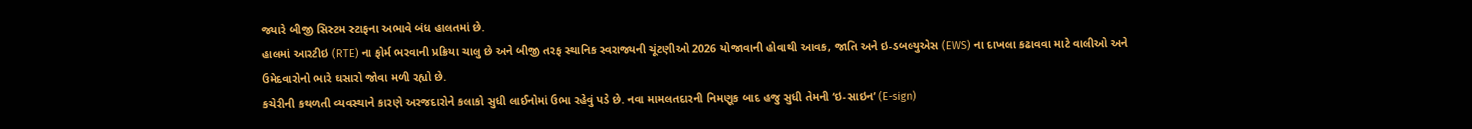જ્યારે બીજી સિસ્ટમ સ્ટાફના અભાવે બંધ હાલતમાં છે.
હાલમાં આરટીઇ (RTE) ના ફોર્મ ભરવાની પ્રક્રિયા ચાલુ છે અને બીજી તરફ સ્થાનિક સ્વરાજ્યની ચૂંટણીઓ 2026 યોજાવાની હોવાથી આવક, જાતિ અને ઇ-ડબલ્યુએસ (EWS) ના દાખલા કઢાવવા માટે વાલીઓ અને ઉમેદવારોનો ભારે ઘસારો જોવા મળી રહ્યો છે.
કચેરીની કથળતી વ્યવસ્થાને કારણે અરજદારોને કલાકો સુધી લાઈનોમાં ઉભા રહેવું પડે છે. નવા મામલતદારની નિમણૂક બાદ હજુ સુધી તેમની ‘ઇ-સાઇન’ (E-sign)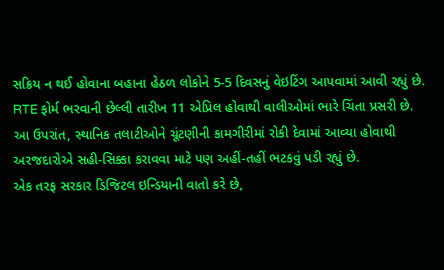સક્રિય ન થઈ હોવાના બહાના હેઠળ લોકોને 5-5 દિવસનું વેઇટિંગ આપવામાં આવી રહ્યું છે. RTE ફોર્મ ભરવાની છેલ્લી તારીખ 11 એપ્રિલ હોવાથી વાલીઓમાં ભારે ચિંતા પ્રસરી છે.
આ ઉપરાંત, સ્થાનિક તલાટીઓને ચૂંટણીની કામગીરીમાં રોકી દેવામાં આવ્યા હોવાથી અરજદારોએ સહી-સિક્કા કરાવવા માટે પણ અહીં-તહીં ભટકવું પડી રહ્યું છે.
એક તરફ સરકાર ડિજિટલ ઇન્ડિયાની વાતો કરે છે,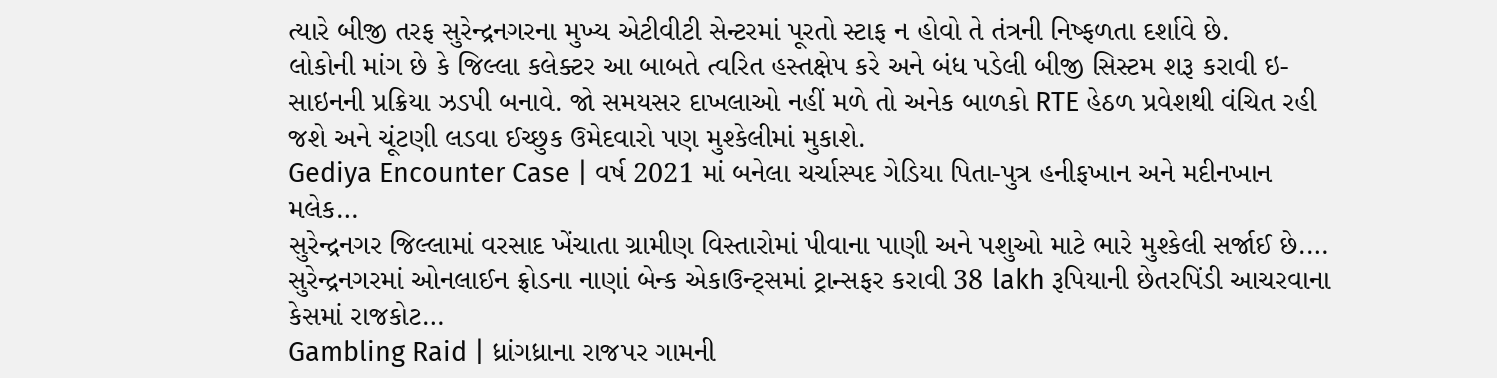ત્યારે બીજી તરફ સુરેન્દ્રનગરના મુખ્ય એટીવીટી સેન્ટરમાં પૂરતો સ્ટાફ ન હોવો તે તંત્રની નિષ્ફળતા દર્શાવે છે.
લોકોની માંગ છે કે જિલ્લા કલેક્ટર આ બાબતે ત્વરિત હસ્તક્ષેપ કરે અને બંધ પડેલી બીજી સિસ્ટમ શરૂ કરાવી ઇ-સાઇનની પ્રક્રિયા ઝડપી બનાવે. જો સમયસર દાખલાઓ નહીં મળે તો અનેક બાળકો RTE હેઠળ પ્રવેશથી વંચિત રહી જશે અને ચૂંટણી લડવા ઈચ્છુક ઉમેદવારો પણ મુશ્કેલીમાં મુકાશે.
Gediya Encounter Case | વર્ષ 2021 માં બનેલા ચર્ચાસ્પદ ગેડિયા પિતા-પુત્ર હનીફખાન અને મદીનખાન મલેક…
સુરેન્દ્રનગર જિલ્લામાં વરસાદ ખેંચાતા ગ્રામીણ વિસ્તારોમાં પીવાના પાણી અને પશુઓ માટે ભારે મુશ્કેલી સર્જાઈ છે.…
સુરેન્દ્રનગરમાં ઓનલાઈન ફ્રોડના નાણાં બેન્ક એકાઉન્ટ્સમાં ટ્રાન્સફર કરાવી 38 lakh રૂપિયાની છેતરપિંડી આચરવાના કેસમાં રાજકોટ…
Gambling Raid | ધ્રાંગધ્રાના રાજપર ગામની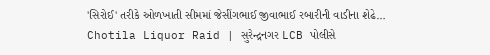'સિરોઈ' તરીકે ઓળખાતી સીમમાં જેસીંગભાઈ જીવાભાઈ રબારીની વાડીના શેઢે…
Chotila Liquor Raid | સુરેન્દ્રનગર LCB પોલીસે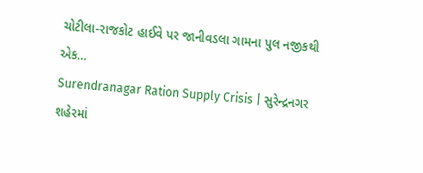ચોટીલા-રાજકોટ હાઈવે પર જાનીવડલા ગામના પુલ નજીકથી એક…
Surendranagar Ration Supply Crisis | સુરેન્દ્રનગર શહેરમાં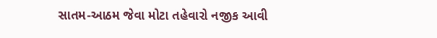સાતમ-આઠમ જેવા મોટા તહેવારો નજીક આવી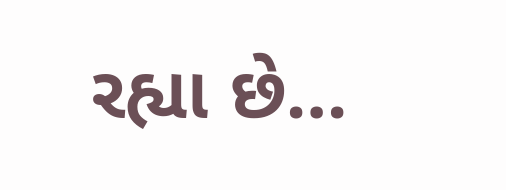રહ્યા છે…